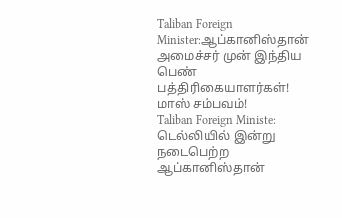Taliban Foreign Minister:ஆப்கானிஸ்தான் அமைச்சர் முன் இந்திய பெண் பத்திரிகையாளர்கள்! மாஸ் சம்பவம்!
Taliban Foreign Ministe: டெல்லியில் இன்று நடைபெற்ற ஆப்கானிஸ்தான்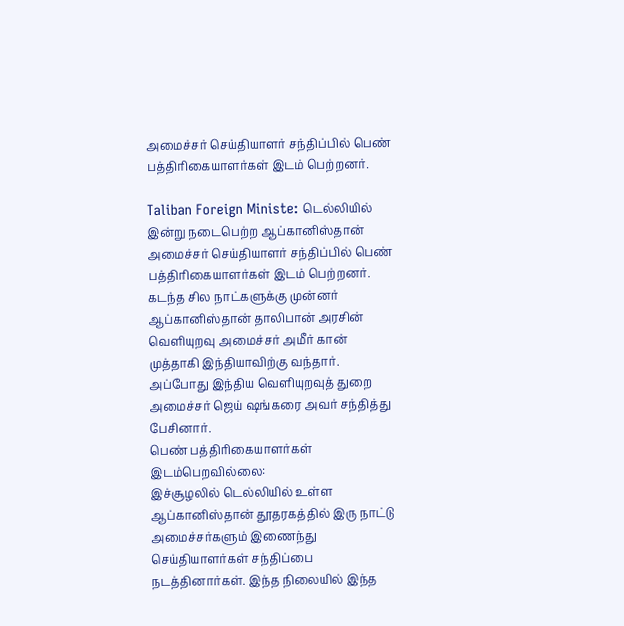அமைச்சர் செய்தியாளர் சந்திப்பில் பெண் பத்திரிகையாளர்கள் இடம் பெற்றனர்.

Taliban Foreign Ministe: டெல்லியில் இன்று நடைபெற்ற ஆப்கானிஸ்தான் அமைச்சர் செய்தியாளர் சந்திப்பில் பெண் பத்திரிகையாளர்கள் இடம் பெற்றனர்.
கடந்த சில நாட்களுக்கு முன்னர் ஆப்கானிஸ்தான் தாலிபான் அரசின் வெளியுறவு அமைச்சர் அமீர் கான் முத்தாகி இந்தியாவிற்கு வந்தார். அப்போது இந்திய வெளியுறவுத் துறை அமைச்சர் ஜெய் ஷங்கரை அவர் சந்தித்து பேசினார்.
பெண் பத்திரிகையாளர்கள் இடம்பெறவில்லை:
இச்சூழலில் டெல்லியில் உள்ள ஆப்கானிஸ்தான் தூதரகத்தில் இரு நாட்டு அமைச்சர்களும் இணைந்து செய்தியாளர்கள் சந்திப்பை நடத்தினார்கள். இந்த நிலையில் இந்த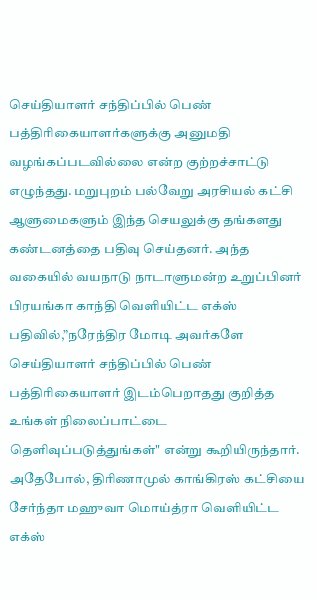செய்தியாளர் சந்திப்பில் பெண் பத்திரிகையாளர்களுக்கு அனுமதி வழங்கப்படவில்லை என்ற குற்றச்சாட்டு எழுந்தது. மறுபுறம் பல்வேறு அரசியல் கட்சி ஆளுமைகளும் இந்த செயலுக்கு தங்களது கண்டனத்தை பதிவு செய்தனர். அந்த வகையில் வயநாடு நாடாளுமன்ற உறுப்பினர் பிரயங்கா காந்தி வெளியிட்ட எக்ஸ் பதிவில்,”நரேந்திர மோடி அவர்களே செய்தியாளர் சந்திப்பில் பெண் பத்திரிகையாளர் இடம்பெறாதது குறித்த உங்கள் நிலைப்பாட்டை தெளிவுப்படுத்துங்கள்" என்று கூறியிருந்தார்.
அதேபோல், திரிணாமுல் காங்கிரஸ் கட்சியை சேர்ந்தா மஹுவா மொய்த்ரா வெளியிட்ட எக்ஸ்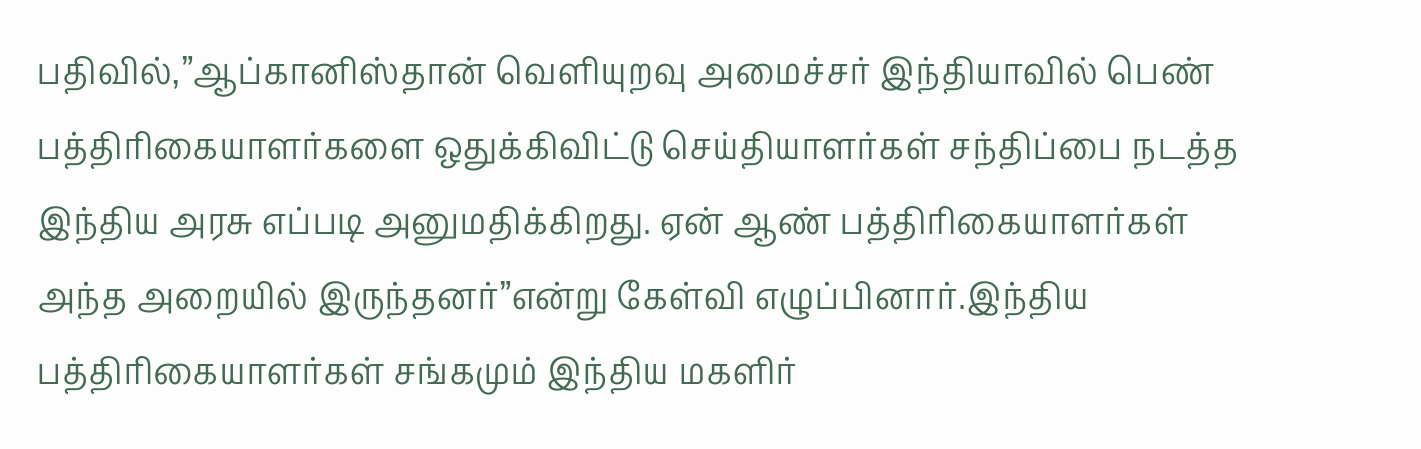பதிவில்,”ஆப்கானிஸ்தான் வெளியுறவு அமைச்சர் இந்தியாவில் பெண் பத்திரிகையாளர்களை ஒதுக்கிவிட்டு செய்தியாளர்கள் சந்திப்பை நடத்த இந்திய அரசு எப்படி அனுமதிக்கிறது. ஏன் ஆண் பத்திரிகையாளர்கள் அந்த அறையில் இருந்தனர்”என்று கேள்வி எழுப்பினார்.இந்திய பத்திரிகையாளர்கள் சங்கமும் இந்திய மகளிர்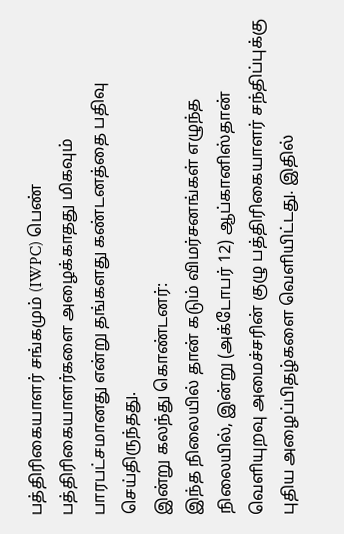பத்திரிகையாளர் சங்கமும் (IWPC) பெண் பத்திரிகையாளர்களை அழைக்காதது மிகவும் பாரபட்சமானது என்று தங்களது கண்டனத்தை பதிவு செய்திருந்தது.
இன்று கலந்து கொண்டனர்:
இந்த நிலையில் தான் கடும் விமர்சனங்கள் எழுந்த நிலையில், இன்று (அக்டோபர் 12) ஆப்கானிஸ்தான் வெளியுறவு அமைச்சரின் குழு பத்திரிகையாளர் சந்திப்புக்கு புதிய அழைப்பிதழ்களை வெளியிட்டது. இதில்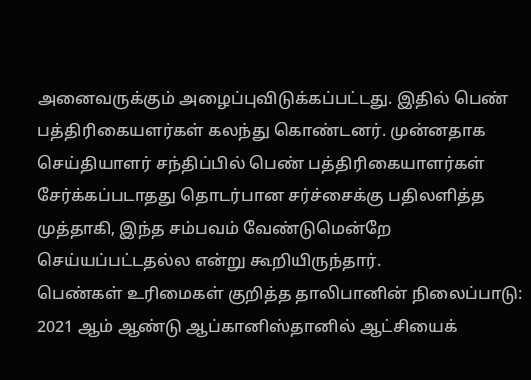அனைவருக்கும் அழைப்புவிடுக்கப்பட்டது. இதில் பெண் பத்திரிகையளர்கள் கலந்து கொண்டனர். முன்னதாக செய்தியாளர் சந்திப்பில் பெண் பத்திரிகையாளர்கள் சேர்க்கப்படாதது தொடர்பான சர்ச்சைக்கு பதிலளித்த முத்தாகி, இந்த சம்பவம் வேண்டுமென்றே செய்யப்பட்டதல்ல என்று கூறியிருந்தார்.
பெண்கள் உரிமைகள் குறித்த தாலிபானின் நிலைப்பாடு:
2021 ஆம் ஆண்டு ஆப்கானிஸ்தானில் ஆட்சியைக்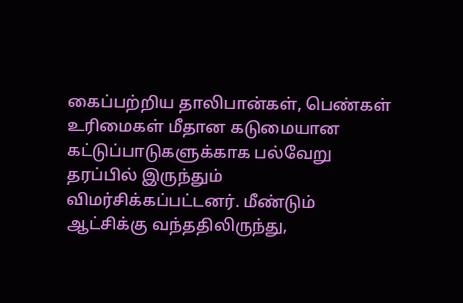கைப்பற்றிய தாலிபான்கள், பெண்கள் உரிமைகள் மீதான கடுமையான கட்டுப்பாடுகளுக்காக பல்வேறு தரப்பில் இருந்தும் விமர்சிக்கப்பட்டனர். மீண்டும் ஆட்சிக்கு வந்ததிலிருந்து,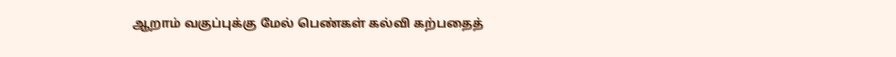ஆறாம் வகுப்புக்கு மேல் பெண்கள் கல்வி கற்பதைத்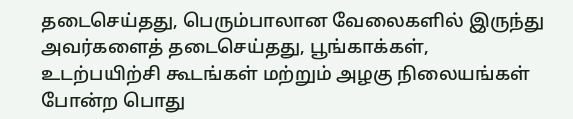தடைசெய்தது, பெரும்பாலான வேலைகளில் இருந்து அவர்களைத் தடைசெய்தது, பூங்காக்கள், உடற்பயிற்சி கூடங்கள் மற்றும் அழகு நிலையங்கள் போன்ற பொது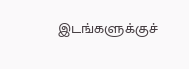இடங்களுக்குச்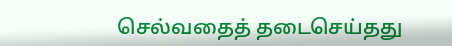செல்வதைத் தடைசெய்தது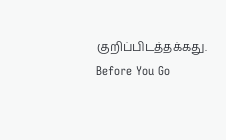குறிப்பிடத்தக்கது.
Before You Go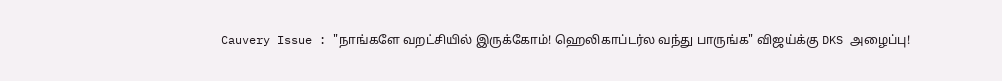Cauvery Issue : "நாங்களே வறட்சியில் இருக்கோம்! ஹெலிகாப்டர்ல வந்து பாருங்க" விஜய்க்கு DKS அழைப்பு!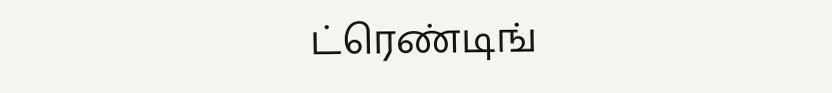ட்ரெண்டிங்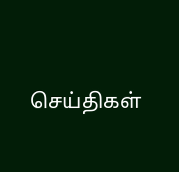செய்திகள்